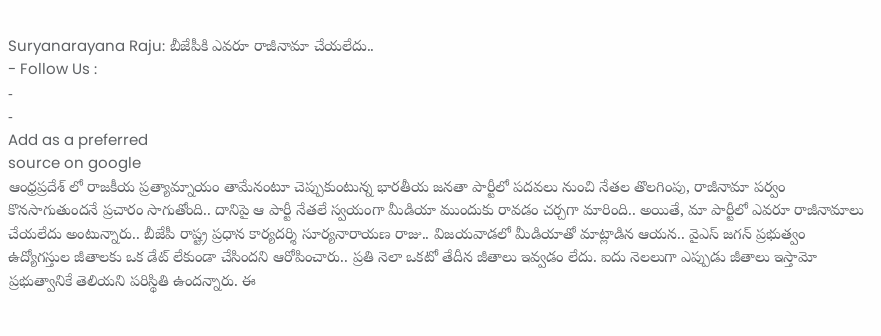Suryanarayana Raju: బీజేపీకి ఎవరూ రాజీనామా చేయలేదు..
- Follow Us :
-
-
Add as a preferred
source on google
ఆంధ్రప్రదేశ్ లో రాజకీయ ప్రత్యామ్నాయం తామేనంటూ చెప్పుకుంటున్న భారతీయ జనతా పార్టీలో పదవలు నుంచి నేతల తొలగింపు, రాజీనామా పర్వం కొనసాగుతుందనే ప్రచారం సాగుతోంది.. దానిపై ఆ పార్టీ నేతలే స్వయంగా మీడియా ముందుకు రావడం చర్చగా మారింది.. అయితే, మా పార్టీలో ఎవరూ రాజీనామాలు చేయలేదు అంటున్నారు.. బీజేపీ రాష్ట్ర ప్రధాన కార్యదర్శి సూర్యనారాయణ రాజు.. విజయవాడలో మీడియాతో మాట్లాడిన ఆయన.. వైఎస్ జగన్ ప్రభుత్వం ఉద్యోగస్తుల జీతాలకు ఒక డేట్ లేకుండా చేసిందని ఆరోపించారు.. ప్రతి నెలా ఒకటో తేదీన జీతాలు ఇవ్వడం లేదు. ఐదు నెలలుగా ఎప్పుడు జీతాలు ఇస్తామో ప్రభుత్వానికే తెలియని పరిస్థితి ఉందన్నారు. ఈ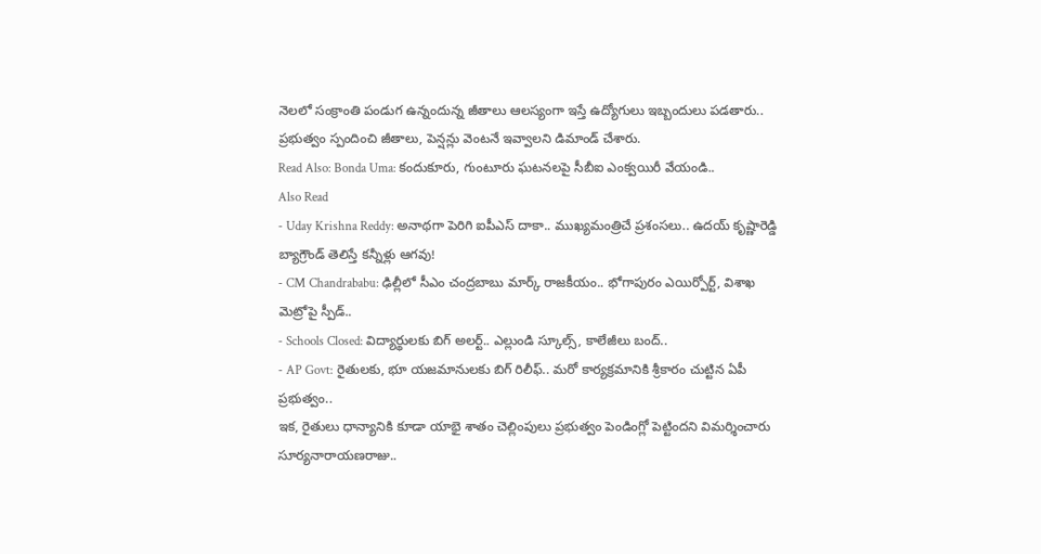నెలలో సంక్రాంతి పండుగ ఉన్నందున్న జీతాలు ఆలస్యంగా ఇస్తే ఉద్యోగులు ఇబ్బందులు పడతారు.. ప్రభుత్వం స్పందించి జీతాలు, పెన్షన్లు వెంటనే ఇవ్వాలని డిమాండ్ చేశారు.
Read Also: Bonda Uma: కందుకూరు, గుంటూరు ఘటనలపై సీబీఐ ఎంక్వయిరీ వేయండి..
Also Read
- Uday Krishna Reddy: అనాథగా పెరిగి ఐపీఎస్ దాకా.. ముఖ్యమంత్రిచే ప్రశంసలు.. ఉదయ్ కృష్ణారెడ్డి బ్యాగ్రౌండ్ తెలిస్తే కన్నీళ్లు ఆగవు!
- CM Chandrababu: ఢిల్లీలో సీఎం చంద్రబాబు మార్క్ రాజకీయం.. భోగాపురం ఎయిర్పోర్ట్, విశాఖ మెట్రోపై స్పీడ్..
- Schools Closed: విద్యార్థులకు బిగ్ అలర్ట్.. ఎల్లుండి స్కూల్స్, కాలేజీలు బంద్..
- AP Govt: రైతులకు, భూ యజమానులకు బిగ్ రిలీఫ్.. మరో కార్యక్రమానికి శ్రీకారం చుట్టిన ఏపీ ప్రభుత్వం..
ఇక, రైతులు ధాన్యానికి కూడా యాభై శాతం చెల్లింపులు ప్రభుత్వం పెండింగ్లో పెట్టిందని విమర్శించారు సూర్యనారాయణరాజు..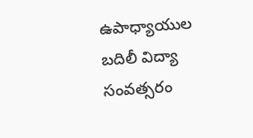ఉపాధ్యాయుల బదిలీ విద్యా సంవత్సరం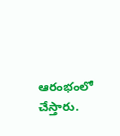ఆరంభంలో చేస్తారు.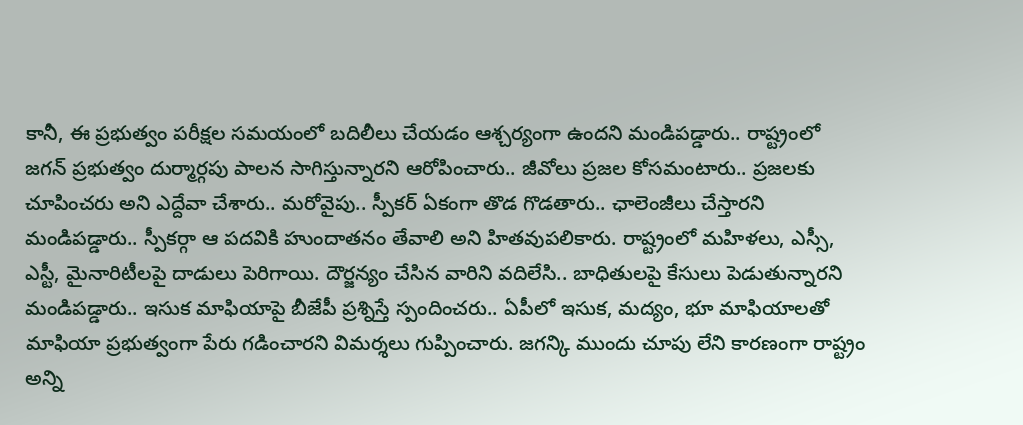కానీ, ఈ ప్రభుత్వం పరీక్షల సమయంలో బదిలీలు చేయడం ఆశ్చర్యంగా ఉందని మండిపడ్డారు.. రాష్ట్రంలో జగన్ ప్రభుత్వం దుర్మార్గపు పాలన సాగిస్తున్నారని ఆరోపించారు.. జీవోలు ప్రజల కోసమంటారు.. ప్రజలకు చూపించరు అని ఎద్దేవా చేశారు.. మరోవైపు.. స్పీకర్ ఏకంగా తొడ గొడతారు.. ఛాలెంజీలు చేస్తారని మండిపడ్డారు.. స్పీకర్గా ఆ పదవికి హుందాతనం తేవాలి అని హితవుపలికారు. రాష్ట్రంలో మహిళలు, ఎస్సీ, ఎస్టీ, మైనారిటీలపై దాడులు పెరిగాయి. దౌర్జన్యం చేసిన వారిని వదిలేసి.. బాధితులపై కేసులు పెడుతున్నారని మండిపడ్డారు.. ఇసుక మాఫియాపై బీజేపీ ప్రశ్నిస్తే స్పందించరు.. ఏపీలో ఇసుక, మద్యం, భూ మాఫియాలతో మాఫియా ప్రభుత్వంగా పేరు గడించారని విమర్శలు గుప్పించారు. జగన్కి ముందు చూపు లేని కారణంగా రాష్ట్రం అన్ని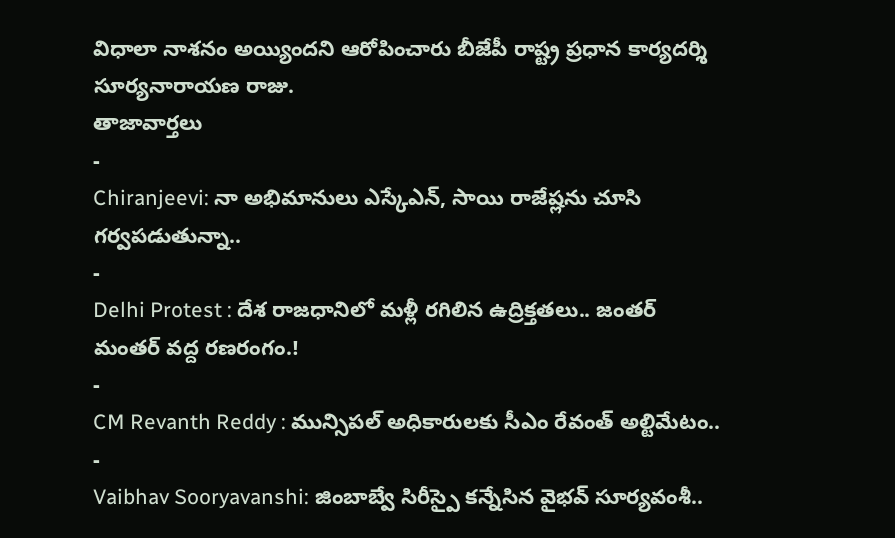విధాలా నాశనం అయ్యిందని ఆరోపించారు బీజేపీ రాష్ట్ర ప్రధాన కార్యదర్శి సూర్యనారాయణ రాజు.
తాజావార్తలు
-
Chiranjeevi: నా అభిమానులు ఎస్కేఎన్, సాయి రాజేష్లను చూసి గర్వపడుతున్నా..
-
Delhi Protest : దేశ రాజధానిలో మళ్లీ రగిలిన ఉద్రిక్తతలు.. జంతర్ మంతర్ వద్ద రణరంగం.!
-
CM Revanth Reddy : మున్సిపల్ అధికారులకు సీఎం రేవంత్ అల్టిమేటం..
-
Vaibhav Sooryavanshi: జింబాబ్వే సిరీస్పై కన్నేసిన వైభవ్ సూర్యవంశీ..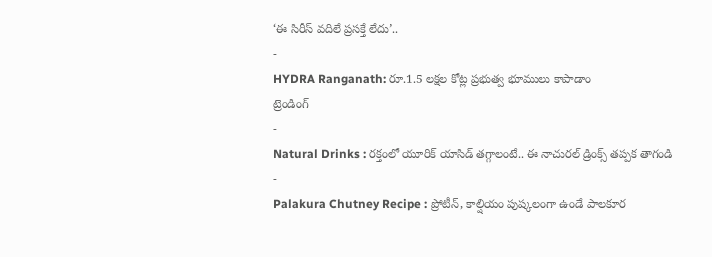‘ఈ సిరీస్ వదిలే ప్రసక్తే లేదు’..
-
HYDRA Ranganath: రూ.1.5 లక్షల కోట్ల ప్రభుత్వ భూములు కాపాడాం
ట్రెండింగ్
-
Natural Drinks : రక్తంలో యూరిక్ యాసిడ్ తగ్గాలంటే.. ఈ నాచురల్ డ్రింక్స్ తప్పక తాగండి
-
Palakura Chutney Recipe : ప్రోటీన్, కాల్షియం పుష్కలంగా ఉండే పాలకూర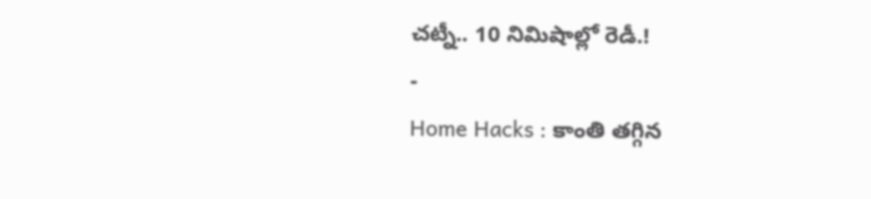చట్నీ.. 10 నిమిషాల్లో రెడీ.!
-
Home Hacks : కాంతి తగ్గిన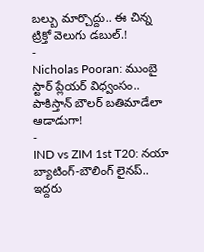బల్బు మార్చొద్దు.. ఈ చిన్న ట్రిక్తో వెలుగు డబుల్.!
-
Nicholas Pooran: ముంబై స్టార్ ప్లేయర్ విధ్వంసం.. పాకిస్తాన్ బౌలర్ బతిమాడేలా ఆడాడుగా!
-
IND vs ZIM 1st T20: నయా బ్యాటింగ్-బౌలింగ్ లైనప్.. ఇద్దరు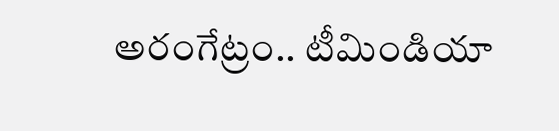అరంగేట్రం.. టీమిండియా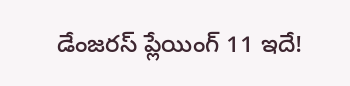డేంజరస్ ప్లేయింగ్ 11 ఇదే!